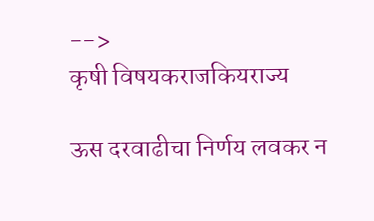-->
कृषी विषयकराजकियराज्य

ऊस दरवाढीचा निर्णय लवकर न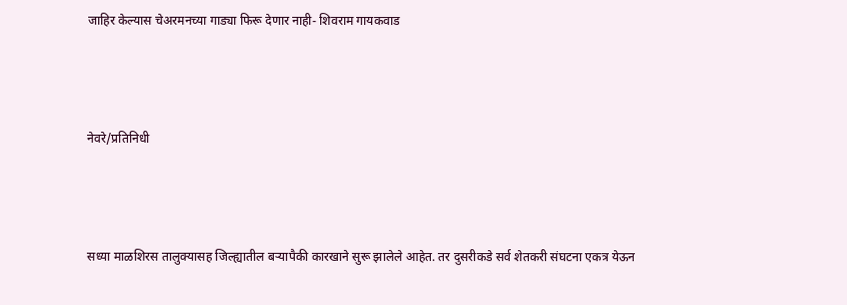जाहिर केल्यास चेअरमनच्या गाड्या फिरू देणार नाही- शिवराम गायकवाड



नेवरे/प्रतिनिधी



सध्या माळशिरस तालुक्यासह जिल्ह्यातील बऱ्यापैकी कारखाने सुरू झालेले आहेत. तर दुसरीकडे सर्व शेतकरी संघटना एकत्र येऊन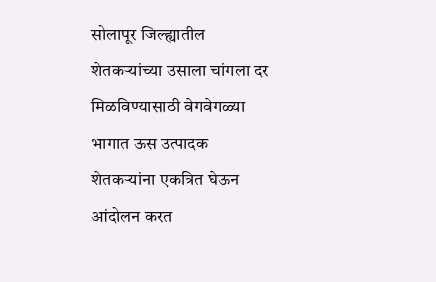सोलापूर जिल्ह्यातील शेतकऱ्यांच्या उसाला चांगला दर मिळविण्यासाठी वेगवेगळ्या भागात ऊस उत्पादक शेतकऱ्यांना एकत्रित घेऊन आंदोलन करत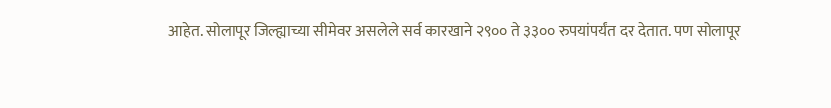आहेत. सोलापूर जिल्ह्याच्या सीमेवर असलेले सर्व कारखाने २९०० ते ३३०० रुपयांपर्यंत दर देतात. पण सोलापूर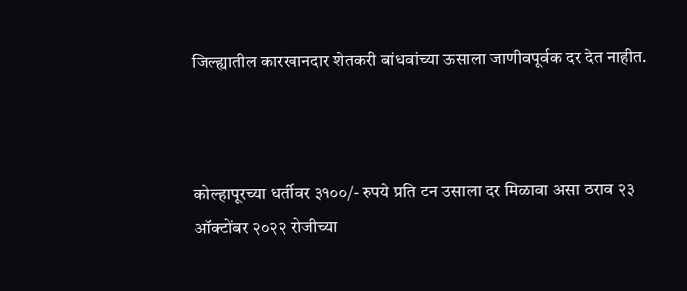जिल्ह्यातील कारखानदार शेतकरी बांधवांच्या ऊसाला जाणीवपूर्वक दर देत नाहीत.



कोल्हापूरच्या धर्तीवर ३१००/- रुपये प्रति टन उसाला दर मिळावा असा ठराव २३ ऑक्टोंबर २०२२ रोजीच्या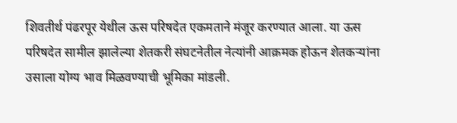शिवतीर्थ पंढरपूर येथील ऊस परिषदेत एकमताने मंजूर करण्यात आला. या ऊस परिषदेत सामील झालेल्या शेतकरी संघटनेतील नेत्यांनी आक्रमक होऊन शेतकऱ्यांना उसाला योग्य भाव मिळवण्याची भूमिका मांडली.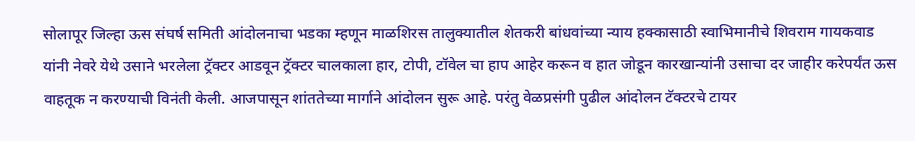सोलापूर जिल्हा ऊस संघर्ष समिती आंदोलनाचा भडका म्हणून माळशिरस तालुक्यातील शेतकरी बांधवांच्या न्याय हक्कासाठी स्वाभिमानीचे शिवराम गायकवाड यांनी नेवरे येथे उसाने भरलेला ट्रॅक्टर आडवून ट्रॅक्टर चालकाला हार, टोपी, टॉवेल चा हाप आहेर करून व हात जोडून कारखान्यांनी उसाचा दर जाहीर करेपर्यंत ऊस वाहतूक न करण्याची विनंती केली. आजपासून शांततेच्या मार्गाने आंदोलन सुरू आहे. परंतु वेळप्रसंगी पुढील आंदोलन टॅक्टरचे टायर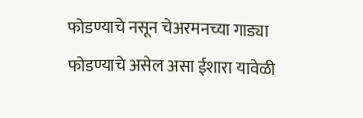फोडण्याचे नसून चेअरमनच्या गाड्या फोडण्याचे असेल असा ईशारा यावेळी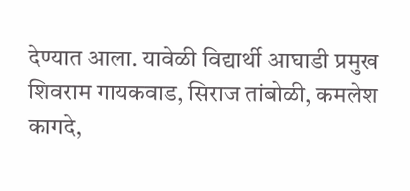देण्यात आला. यावेळी विद्यार्थी आघाडी प्रमुख शिवराम गायकवाड, सिराज तांबोळी, कमलेश कागदे,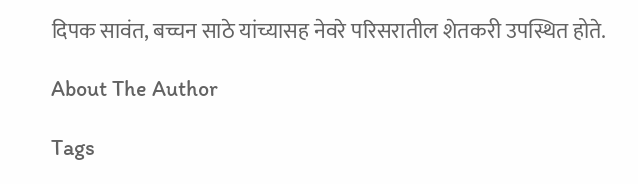दिपक सावंत, बच्चन साठे यांच्यासह नेवरे परिसरातील शेतकरी उपस्थित होते.

About The Author

Tags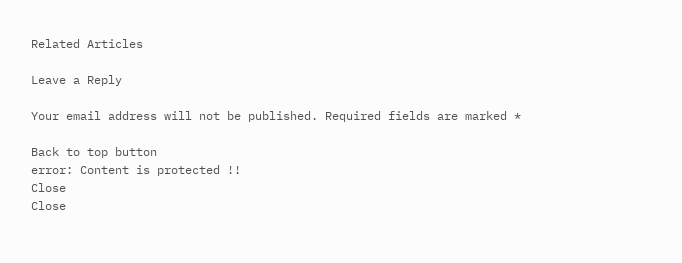Related Articles

Leave a Reply

Your email address will not be published. Required fields are marked *

Back to top button
error: Content is protected !!
Close
Close